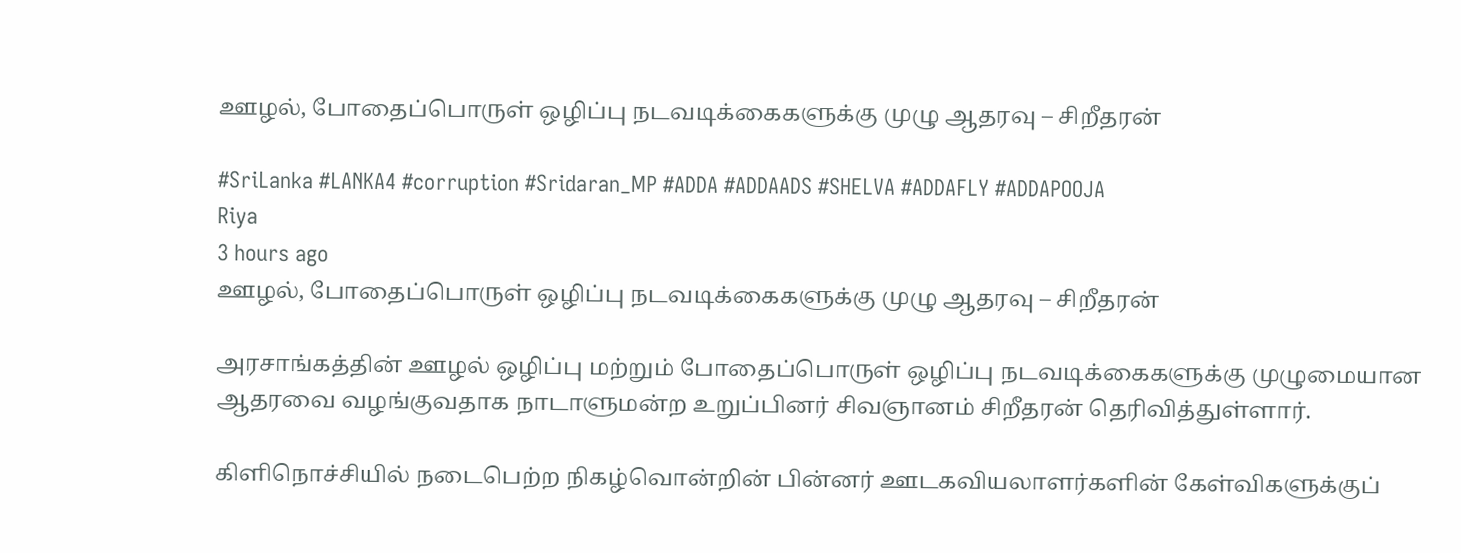ஊழல், போதைப்பொருள் ஒழிப்பு நடவடிக்கைகளுக்கு முழு ஆதரவு – சிறீதரன்

#SriLanka #LANKA4 #corruption #Sridaran_MP #ADDA #ADDAADS #SHELVA #ADDAFLY #ADDAPOOJA
Riya
3 hours ago
ஊழல், போதைப்பொருள் ஒழிப்பு நடவடிக்கைகளுக்கு முழு ஆதரவு – சிறீதரன்

அரசாங்கத்தின் ஊழல் ஒழிப்பு மற்றும் போதைப்பொருள் ஒழிப்பு நடவடிக்கைகளுக்கு முழுமையான ஆதரவை வழங்குவதாக நாடாளுமன்ற உறுப்பினர் சிவஞானம் சிறீதரன் தெரிவித்துள்ளார்.

கிளிநொச்சியில் நடைபெற்ற நிகழ்வொன்றின் பின்னர் ஊடகவியலாளர்களின் கேள்விகளுக்குப்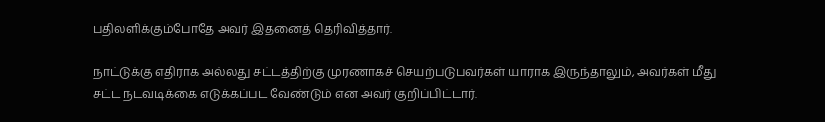பதிலளிக்கும்போதே அவர் இதனைத் தெரிவித்தார்.

நாட்டுக்கு எதிராக அல்லது சட்டத்திற்கு முரணாகச் செயற்படுபவர்கள் யாராக இருந்தாலும், அவர்கள் மீது சட்ட நடவடிக்கை எடுக்கப்பட வேண்டும் என அவர் குறிப்பிட்டார்.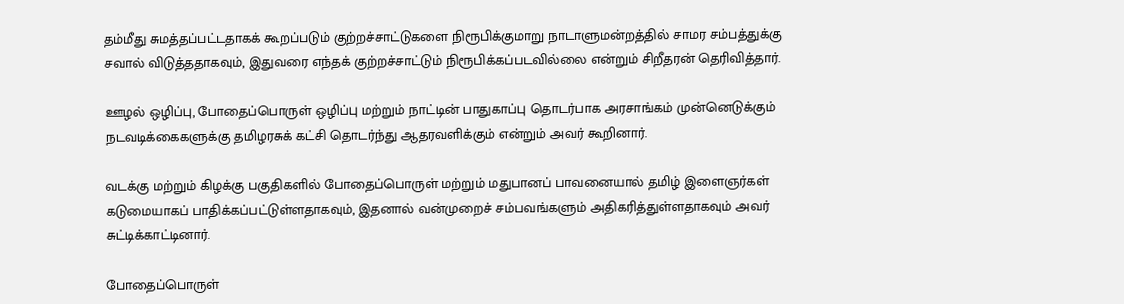தம்மீது சுமத்தப்பட்டதாகக் கூறப்படும் குற்றச்சாட்டுகளை நிரூபிக்குமாறு நாடாளுமன்றத்தில் சாமர சம்பத்துக்கு சவால் விடுத்ததாகவும், இதுவரை எந்தக் குற்றச்சாட்டும் நிரூபிக்கப்படவில்லை என்றும் சிறீதரன் தெரிவித்தார்.

ஊழல் ஒழிப்பு, போதைப்பொருள் ஒழிப்பு மற்றும் நாட்டின் பாதுகாப்பு தொடர்பாக அரசாங்கம் முன்னெடுக்கும் நடவடிக்கைகளுக்கு தமிழரசுக் கட்சி தொடர்ந்து ஆதரவளிக்கும் என்றும் அவர் கூறினார்.

வடக்கு மற்றும் கிழக்கு பகுதிகளில் போதைப்பொருள் மற்றும் மதுபானப் பாவனையால் தமிழ் இளைஞர்கள் கடுமையாகப் பாதிக்கப்பட்டுள்ளதாகவும், இதனால் வன்முறைச் சம்பவங்களும் அதிகரித்துள்ளதாகவும் அவர் சுட்டிக்காட்டினார்.

போதைப்பொருள்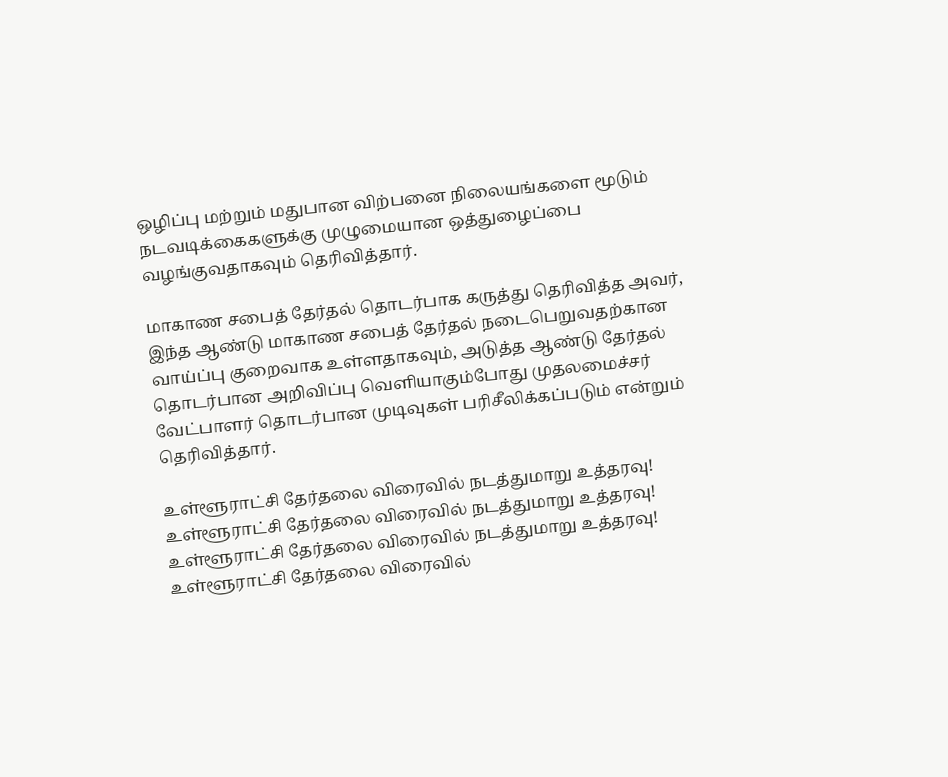ஒழிப்பு மற்றும் மதுபான விற்பனை நிலையங்களை மூடும் நடவடிக்கைகளுக்கு முழுமையான ஒத்துழைப்பை வழங்குவதாகவும் தெரிவித்தார்.

மாகாண சபைத் தேர்தல் தொடர்பாக கருத்து தெரிவித்த அவர், இந்த ஆண்டு மாகாண சபைத் தேர்தல் நடைபெறுவதற்கான வாய்ப்பு குறைவாக உள்ளதாகவும், அடுத்த ஆண்டு தேர்தல் தொடர்பான அறிவிப்பு வெளியாகும்போது முதலமைச்சர் வேட்பாளர் தொடர்பான முடிவுகள் பரிசீலிக்கப்படும் என்றும் தெரிவித்தார்.

உள்ளூராட்சி தேர்தலை விரைவில் நடத்துமாறு உத்தரவு!
உள்ளூராட்சி தேர்தலை விரைவில் நடத்துமாறு உத்தரவு!
உள்ளூராட்சி தேர்தலை விரைவில் நடத்துமாறு உத்தரவு!
உள்ளூராட்சி தேர்தலை விரைவில்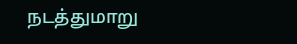நடத்துமாறு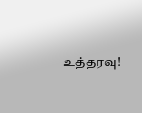உத்தரவு!